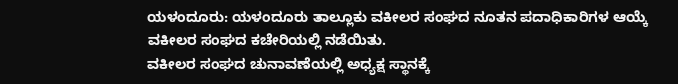ಯಳಂದೂರು: ಯಳಂದೂರು ತಾಲ್ಲೂಕು ವಕೀಲರ ಸಂಘದ ನೂತನ ಪದಾಧಿಕಾರಿಗಳ ಆಯ್ಕೆ ವಕೀಲರ ಸಂಘದ ಕಚೇರಿಯಲ್ಲಿ ನಡೆಯಿತು.
ವಕೀಲರ ಸಂಘದ ಚುನಾವಣೆಯಲ್ಲಿ ಅಧ್ಯಕ್ಷ ಸ್ಥಾನಕ್ಕೆ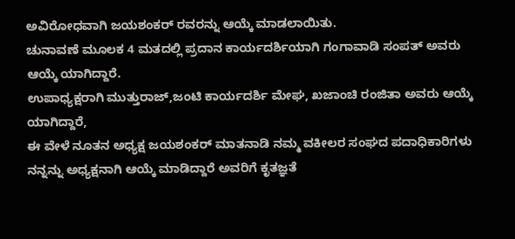ಅವಿರೋಧವಾಗಿ ಜಯಶಂಕರ್ ರವರನ್ನು ಆಯ್ಕೆ ಮಾಡಲಾಯಿತು.
ಚುನಾವಣೆ ಮೂಲಕ 4 ಮತದಲ್ಲಿ ಪ್ರದಾನ ಕಾರ್ಯದರ್ಶಿಯಾಗಿ ಗಂಗಾವಾಡಿ ಸಂಪತ್ ಅವರು ಆಯ್ಕೆ ಯಾಗಿದ್ದಾರೆ.
ಉಪಾಧ್ಯಕ್ಷರಾಗಿ ಮುತ್ತುರಾಜ್,ಜಂಟಿ ಕಾರ್ಯದರ್ಶಿ ಮೇಘ, ಖಜಾಂಚಿ ರಂಜಿತಾ ಅವರು ಆಯ್ಕೆ ಯಾಗಿದ್ದಾರೆ,
ಈ ವೇಳೆ ನೂತನ ಅಧ್ಯಕ್ಷ ಜಯಶಂಕರ್ ಮಾತನಾಡಿ ನಮ್ಮ ವಕೀಲರ ಸಂಘದ ಪದಾಧಿಕಾರಿಗಳು ನನ್ನನ್ನು ಅಧ್ಯಕ್ಷನಾಗಿ ಆಯ್ಕೆ ಮಾಡಿದ್ದಾರೆ ಅವರಿಗೆ ಕೃತಜ್ಞತೆ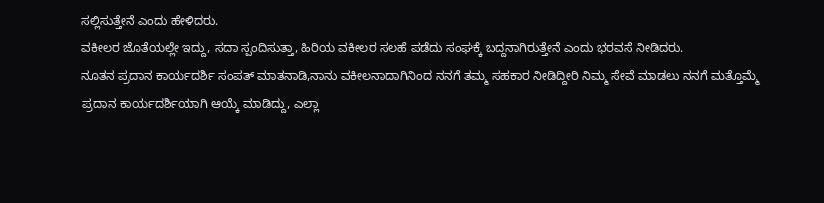ಸಲ್ಲಿಸುತ್ತೇನೆ ಎಂದು ಹೇಳಿದರು.
ವಕೀಲರ ಜೊತೆಯಲ್ಲೇ ಇದ್ದು, ಸದಾ ಸ್ಪಂದಿಸುತ್ತಾ, ಹಿರಿಯ ವಕೀಲರ ಸಲಹೆ ಪಡೆದು ಸಂಘಕ್ಕೆ ಬದ್ದನಾಗಿರುತ್ತೇನೆ ಎಂದು ಭರವಸೆ ನೀಡಿದರು.
ನೂತನ ಪ್ರದಾನ ಕಾರ್ಯದರ್ಶಿ ಸಂಪತ್ ಮಾತನಾಡಿ,ನಾನು ವಕೀಲನಾದಾಗಿನಿಂದ ನನಗೆ ತಮ್ಮ ಸಹಕಾರ ನೀಡಿದ್ದೀರಿ ನಿಮ್ಮ ಸೇವೆ ಮಾಡಲು ನನಗೆ ಮತ್ತೊಮ್ಮೆ ಪ್ರದಾನ ಕಾರ್ಯದರ್ಶಿಯಾಗಿ ಆಯ್ಕೆ ಮಾಡಿದ್ದು, ಎಲ್ಲಾ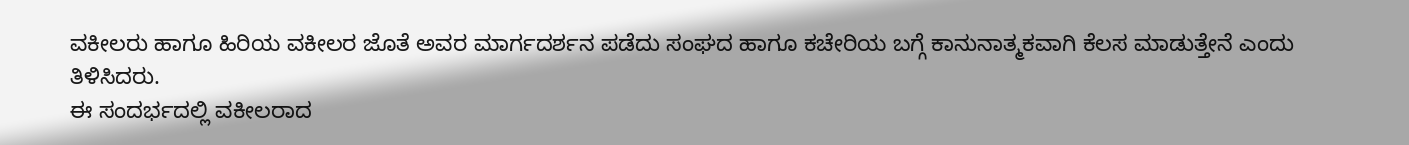ವಕೀಲರು ಹಾಗೂ ಹಿರಿಯ ವಕೀಲರ ಜೊತೆ ಅವರ ಮಾರ್ಗದರ್ಶನ ಪಡೆದು ಸಂಘದ ಹಾಗೂ ಕಚೇರಿಯ ಬಗ್ಗೆ ಕಾನುನಾತ್ಮಕವಾಗಿ ಕೆಲಸ ಮಾಡುತ್ತೇನೆ ಎಂದು ತಿಳಿಸಿದರು.
ಈ ಸಂದರ್ಭದಲ್ಲಿ ವಕೀಲರಾದ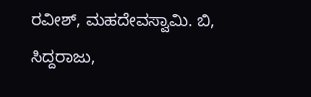ರವೀಶ್, ಮಹದೇವಸ್ವಾಮಿ. ಬಿ, ಸಿದ್ದರಾಜು,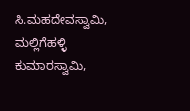ಸಿ.ಮಹದೇವಸ್ವಾಮಿ, ಮಲ್ಲಿಗೆಹಳ್ಳಿ ಕುಮಾರಸ್ವಾಮಿ,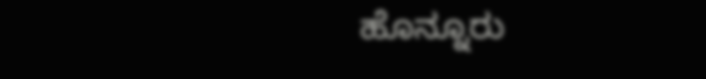ಹೊನ್ನೂರು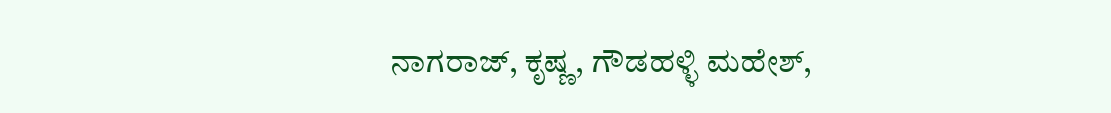ನಾಗರಾಜ್, ಕೃಷ್ಣ, ಗೌಡಹಳ್ಳಿ ಮಹೇಶ್,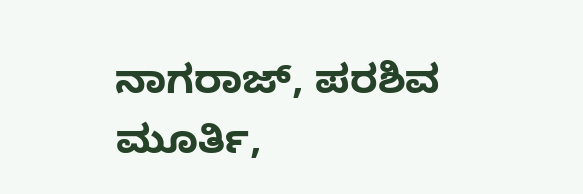ನಾಗರಾಜ್, ಪರಶಿವ ಮೂರ್ತಿ,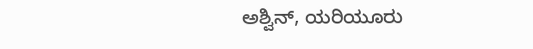ಅಶ್ವಿನ್, ಯರಿಯೂರು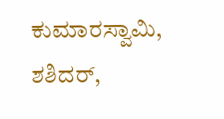ಕುಮಾರಸ್ವಾಮಿ, ಶಶಿದರ್,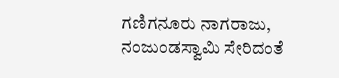ಗಣಿಗನೂರು ನಾಗರಾಜು, ನಂಜುಂಡಸ್ವಾಮಿ ಸೇರಿದಂತೆ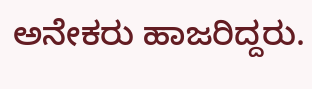ಅನೇಕರು ಹಾಜರಿದ್ದರು.